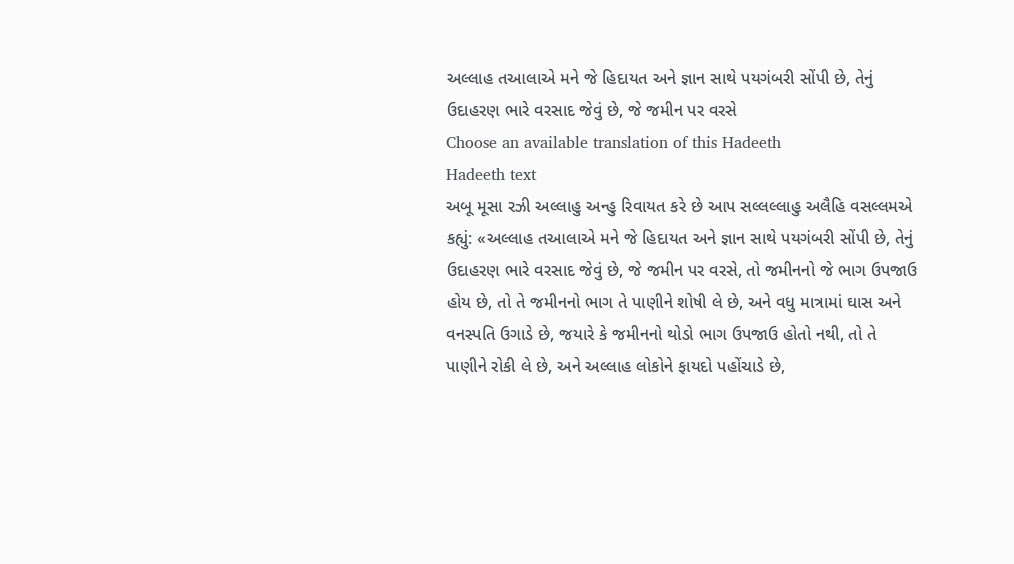અલ્લાહ તઆલાએ મને જે હિદાયત અને જ્ઞાન સાથે પયગંબરી સોંપી છે, તેનું ઉદાહરણ ભારે વરસાદ જેવું છે, જે જમીન પર વરસે
Choose an available translation of this Hadeeth
Hadeeth text
અબૂ મૂસા રઝી અલ્લાહુ અન્હુ રિવાયત કરે છે આપ સલ્લલ્લાહુ અલૈહિ વસલ્લમએ કહ્યું: «અલ્લાહ તઆલાએ મને જે હિદાયત અને જ્ઞાન સાથે પયગંબરી સોંપી છે, તેનું ઉદાહરણ ભારે વરસાદ જેવું છે, જે જમીન પર વરસે, તો જમીનનો જે ભાગ ઉપજાઉ હોય છે, તો તે જમીનનો ભાગ તે પાણીને શોષી લે છે, અને વધુ માત્રામાં ઘાસ અને વનસ્પતિ ઉગાડે છે, જયારે કે જમીનનો થોડો ભાગ ઉપજાઉ હોતો નથી, તો તે પાણીને રોકી લે છે, અને અલ્લાહ લોકોને ફાયદો પહોંચાડે છે,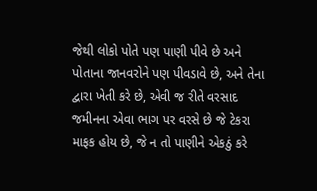જેથી લોકો પોતે પણ પાણી પીવે છે અને પોતાના જાનવરોને પણ પીવડાવે છે, અને તેના દ્વારા ખેતી કરે છે, એવી જ રીતે વરસાદ જમીનના એવા ભાગ પર વરસે છે જે ટેકરા માફક હોય છે, જે ન તો પાણીને એકઠું કરે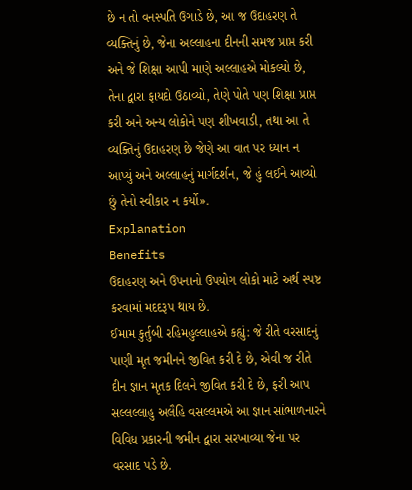છે ન તો વનસ્પતિ ઉગાડે છે, આ જ ઉદાહરણ તે વ્યક્તિનું છે, જેના અલ્લાહના દીનની સમજ પ્રાપ્ત કરી અને જે શિક્ષા આપી માણે અલ્લાહએ મોકલ્યો છે, તેના દ્વારા ફાયદો ઉઠાવ્યો, તેણે પોતે પણ શિક્ષા પ્રાપ્ત કરી અને અન્ય લોકોને પણ શીખવાડી, તથા આ તે વ્યક્તિનું ઉદાહરણ છે જેણે આ વાત પર ધ્યાન ન આપ્યું અને અલ્લાહનું માર્ગદર્શન, જે હું લઈને આવ્યો છું તેનો સ્વીકાર ન કર્યો».
Explanation
Benefits
ઉદાહરણ અને ઉપનાનો ઉપયોગ લોકો માટે અર્થ સ્પષ્ટ કરવામાં મદદરૂપ થાય છે.
ઈમામ કુર્તુબી રહિમહુલ્લાહએ કહ્યું: જે રીતે વરસાદનું પાણી મૃત જમીનને જીવિત કરી દે છે, એવી જ રીતે દીન જ્ઞાન મૃતક દિલને જીવિત કરી દે છે, ફરી આપ સલ્લલ્લાહુ અલૈહિ વસલ્લમએ આ જ્ઞાન સાંભાળનારને વિવિધ પ્રકારની જમીન દ્વારા સરખાવ્યા જેના પર વરસાદ પડે છે.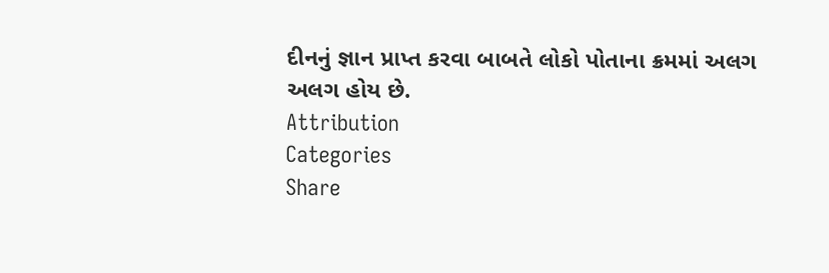દીનનું જ્ઞાન પ્રાપ્ત કરવા બાબતે લોકો પોતાના ક્રમમાં અલગ અલગ હોય છે.
Attribution
Categories
Share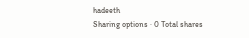hadeeth
Sharing options · 0 Total shares